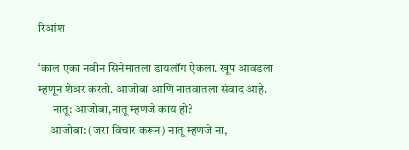रिआंश

‘काल एका नवीन सिनेमातला डायलॉग ऐकला. खूप आवडला म्हणून शेअर करतो. आजोबा आणि नातवातला संवाद आहे.
      नातू: आजोबा,नातू म्हणजे काय हो?
     आजोबा: (जरा विचार करून) नातू म्हणजे ना,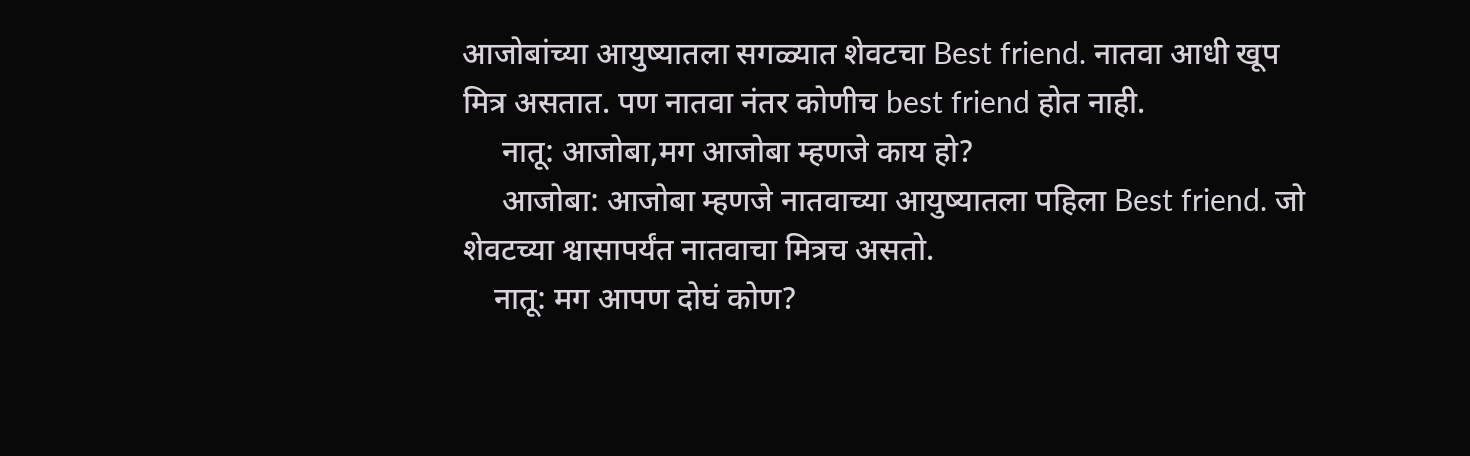आजोबांच्या आयुष्यातला सगळ्यात शेवटचा Best friend. नातवा आधी खूप मित्र असतात. पण नातवा नंतर कोणीच best friend होत नाही.
     नातू: आजोबा,मग आजोबा म्हणजे काय हो?
     आजोबा: आजोबा म्हणजे नातवाच्या आयुष्यातला पहिला Best friend. जो शेवटच्या श्वासापर्यंत नातवाचा मित्रच असतो.
    नातू: मग आपण दोघं कोण?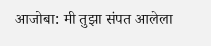आजोबा: मी तुझा संपत आलेला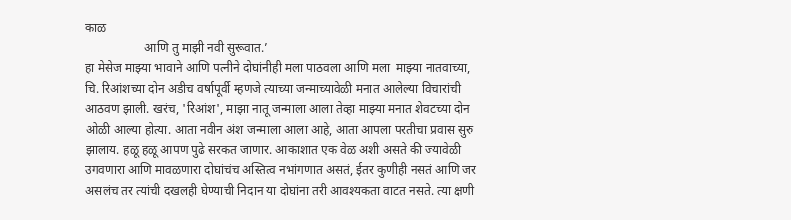काळ
                   आणि तु माझी नवी सुरूवात.’
हा मेसेज माझ्या भावाने आणि पत्नीने दोघांनीही मला पाठवला आणि मला  माझ्या नातवाच्या, चि. रिआंशच्या दोन अडीच वर्षापूर्वी म्हणजे त्याच्या जन्माच्यावेळी मनात आलेल्या विचारांची आठवण झाली. खरंच, 'रिआंश', माझा नातू जन्माला आला तेव्हा माझ्या मनात शेवटच्या दोन ओळी आल्या होत्या. आता नवीन अंश जन्माला आला आहे, आता आपला परतीचा प्रवास सुरु झालाय. हळू हळू आपण पुढे सरकत जाणार. आकाशात एक वेळ अशी असते की ज्यावेळी उगवणारा आणि मावळणारा दोघांचंच अस्तित्व नभांगणात असतं, ईतर कुणीही नसतं आणि जर असलंच तर त्यांची दखलही घेण्याची निदान या दोघांना तरी आवश्यकता वाटत नसते. त्या क्षणी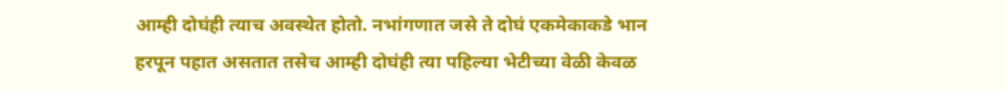आम्ही दोघंही त्याच अवस्थेत होतो. नभांगणात जसे ते दोघं एकमेकाकडे भान हरपून पहात असतात तसेच आम्ही दोघंही त्या पहिल्या भेटीच्या वेळी केवळ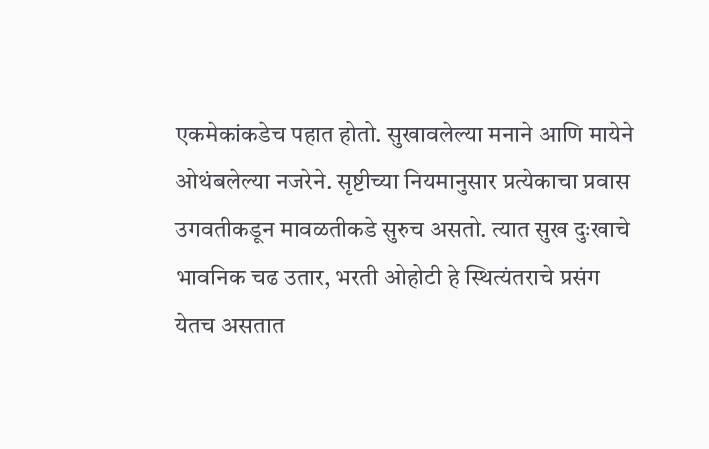एकमेकांकडेच पहात होतो. सुखावलेल्या मनाने आणि मायेने ओथंबलेल्या नजरेने. सृष्टीच्या नियमानुसार प्रत्येकाचा प्रवास उगवतीकडून मावळतीकडे सुरुच असतो. त्यात सुख दुःखाचे भावनिक चढ उतार, भरती ओहोटी हे स्थित्यंतराचे प्रसंग येतच असतात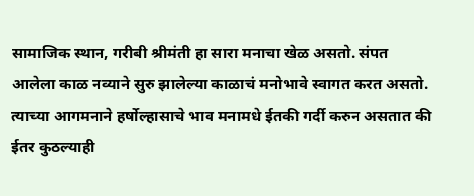सामाजिक स्थान, गरीबी श्रीमंती हा सारा मनाचा खेळ असतो. संपत आलेला काळ नव्याने सुरु झालेल्या काळाचं मनोभावे स्वागत करत असतो. त्याच्या आगमनाने हर्षोल्हासाचे भाव मनामधे ईतकी गर्दी करुन असतात की ईतर कुठल्याही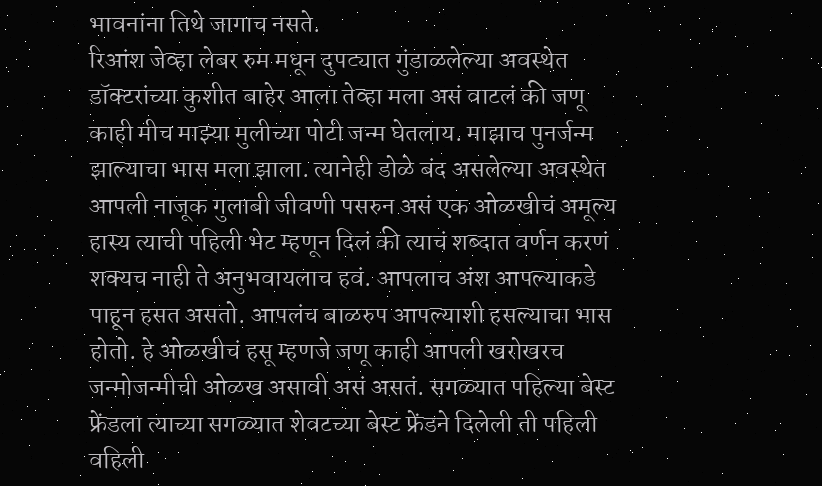भावनांना तिथे जागाच नसते.
रिआंश जेव्हा लेबर रुम मधून दुपट्यात गुंडाळलेल्या अवस्थेत डॉक्टरांच्या कुशीत बाहेर आला तेव्हा मला असं वाटलं की जणू काही मीच माझ्या मुलीच्या पोटी जन्म घेतलाय. माझाच पुनर्जन्म झाल्याचा भास मला झाला. त्यानेही डोळे बंद असलेल्या अवस्थेत आपली नाजूक गुलाबी जीवणी पसरुन असं एक ओळखीचं अमूल्य हास्य त्याची पहिली भेट म्हणून दिलं की त्याचं शब्दात वर्णन करणं शक्यच नाही ते अनुभवायलाच हवं. आपलाच अंश आपल्याकडे पाहून हसत असतो. आपलंच बाळरुप आपल्याशी हसल्याचा भास होतो. हे ओळखीचं हसू म्हणजे जणू काही आपली खरोखरच जन्मोजन्मीची ओळख असावी असं असतं. सगळ्यात पहिल्या बेस्ट फ्रेंडला त्याच्या सगळ्यात शेवटच्या बेस्ट फ्रेंडने दिलेली ती पहिली वहिली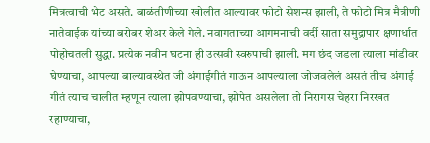मित्रत्वाची भेट असते. बाळंतीणीच्या खोलीत आल्यावर फोटो सेशन्स झाली, ते फोटो मित्र मैत्रीणी नातेवाईक यांच्या बरोबर शेअर केले गेले. नवागताच्या आगमनाची वर्दी साता समुद्रापार क्षणार्धात पोहोचतली सुद्धा. प्रत्येक नवीन घटना ही उत्सवी स्वरुपाची झाली. मग छंद जडला त्याला मांडीवर घेण्याचा, आपल्या बाल्यावस्थेत जी अंगाईगीतं गाऊन आपल्याला जोजवलेलं असतं तीच अंगाई गीतं त्याच चालीत म्हणून त्याला झोपवण्याचा, झोपेत असलेला तो निरागस चेहरा निरखत रहाण्याचा,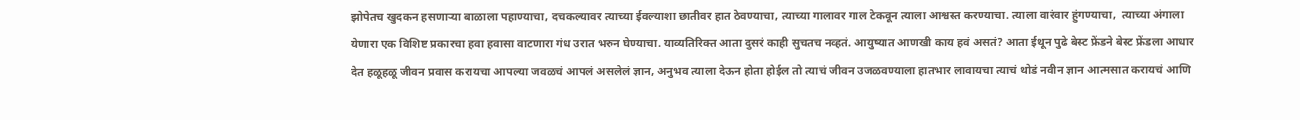झोपेतच खुदकन हसणाऱ्या बाळाला पहाण्याचा, दचकल्यावर त्याच्या ईवल्याशा छातीवर हात ठेवण्याचा, त्याच्या गालावर गाल टेकवून त्याला आश्वस्त करण्याचा. त्याला वारंवार हुंगण्याचा,  त्याच्या अंगाला येणारा एक विशिष्ट प्रकारचा हवा हवासा वाटणारा गंध उरात भरुन घेण्याचा. याव्यतिरिक्त आता दुसरं काही सुचतच नव्हतं. आयुष्यात आणखी काय हवं असतं? आता ईथून पुढे बेस्ट फ्रेंडने बेस्ट फ्रेंडला आधार देत हळूहळू जीवन प्रवास करायचा आपल्या जवळचं आपलं असलेलं ज्ञान, अनुभव त्याला देऊन होता होईल तो त्याचं जीवन उजळवण्याला हातभार लावायचा त्याचं थोडं नवीन ज्ञान आत्मसात करायचं आणि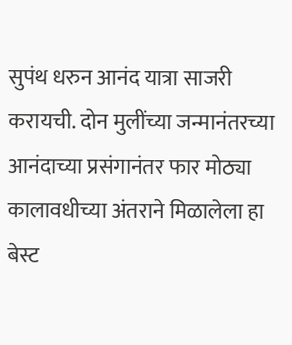सुपंथ धरुन आनंद यात्रा साजरी करायची. दोन मुलींच्या जन्मानंतरच्या आनंदाच्या प्रसंगानंतर फार मोठ्या कालावधीच्या अंतराने मिळालेला हा बेस्ट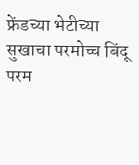फ्रेंडच्या भेटीच्या सुखाचा परमोच्च बिंदू  परम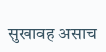सुखावह असाच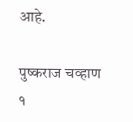आहे.

पुष्कराज चव्हाण
१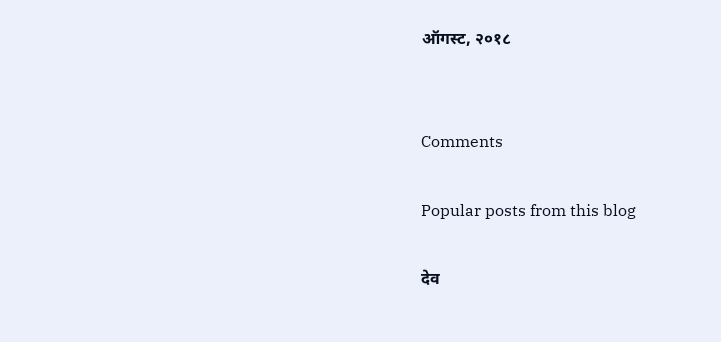ऑगस्ट, २०१८


Comments

Popular posts from this blog

देव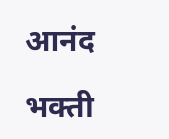आनंद

भक्ती